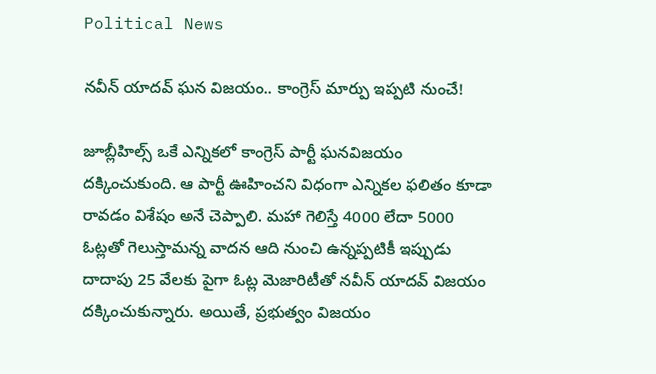Political News

న‌వీన్ యాద‌వ్ ఘ‌న విజ‌యం.. కాంగ్రెస్ మార్పు ఇప్ప‌టి నుంచే!

జూబ్లీహిల్స్ ఒకే ఎన్నికలో కాంగ్రెస్ పార్టీ ఘనవిజయం దక్కించుకుంది. ఆ పార్టీ ఊహించని విధంగా ఎన్నికల ఫలితం కూడా రావడం విశేషం అనే చెప్పాలి. మహా గెలిస్తే 4000 లేదా 5000 ఓట్లతో గెలుస్తామన్న వాదన ఆది నుంచి ఉన్నప్పటికీ ఇప్పుడు దాదాపు 25 వేలకు పైగా ఓట్ల మెజారిటీతో నవీన్ యాదవ్ విజయం దక్కించుకున్నారు. అయితే, ప్రభుత్వం విజయం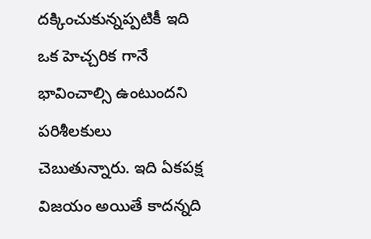దక్కించుకున్నప్పటికీ ఇది ఒక హెచ్చరిక గానే భావించాల్సి ఉంటుందని పరిశీలకులు చెబుతున్నారు. ఇది ఏకపక్ష విజయం అయితే కాదన్నది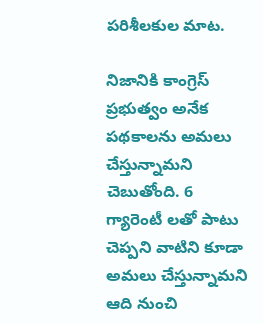పరిశీలకుల మాట.

నిజానికి కాంగ్రెస్ ప్రభుత్వం అనేక పథకాలను అమలు చేస్తున్నామని చెబుతోంది. 6 గ్యారెంటీ లతో పాటు చెప్పని వాటిని కూడా అమలు చేస్తున్నామని ఆది నుంచి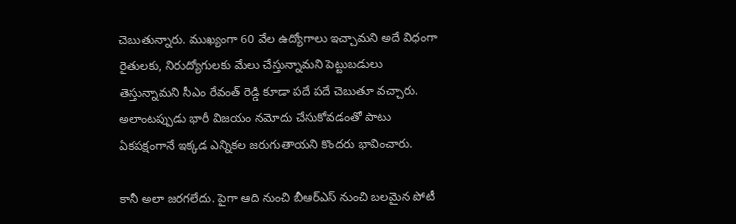చెబుతున్నారు. ముఖ్యంగా 60 వేల ఉద్యోగాలు ఇచ్చామని అదే విధంగా రైతులకు, నిరుద్యోగులకు మేలు చేస్తున్నామని పెట్టుబడులు తెస్తున్నామని సీఎం రేవంత్ రెడ్డి కూడా పదే పదే చెబుతూ వచ్చారు. అలాంటప్పుడు భారీ విజయం నమోదు చేసుకోవడంతో పాటు ఏకపక్షంగానే ఇక్కడ ఎన్నికల జరుగుతాయని కొందరు భావించారు.

కానీ అలా జరగలేదు. పైగా ఆది నుంచి బీఆర్ఎస్ నుంచి బలమైన పోటీ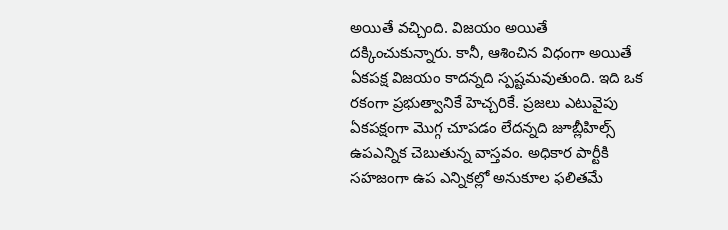అయితే వచ్చింది. విజయం అయితే దక్కించుకున్నారు. కానీ, ఆశించిన విధంగా అయితే ఏకపక్ష విజయం కాదన్నది స్పష్టమవుతుంది. ఇది ఒక రకంగా ప్రభుత్వానికే హెచ్చరికే. ప్రజలు ఎటువైపు ఏకపక్షంగా మొగ్గ చూపడం లేదన్నది జూబ్లీహిల్స్ ఉపఎన్నిక చెబుతున్న వాస్తవం. అధికార పార్టీకి సహజంగా ఉప ఎన్నికల్లో అనుకూల ఫలితమే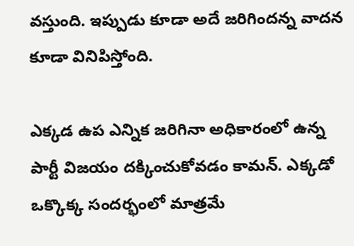వస్తుంది. ఇప్పుడు కూడా అదే జరిగిందన్న వాదన కూడా వినిపిస్తోంది.

ఎక్కడ ఉప ఎన్నిక జరిగినా అధికారంలో ఉన్న పార్టీ విజయం దక్కించుకోవడం కామన్. ఎక్కడో ఒక్కొక్క సందర్భంలో మాత్రమే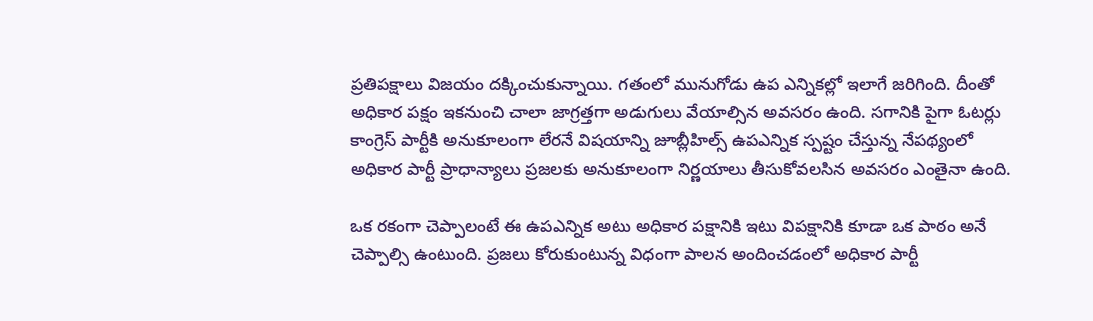ప్రతిపక్షాలు విజయం దక్కించుకున్నాయి. గతంలో మునుగోడు ఉప‌ ఎన్నికల్లో ఇలాగే జరిగింది. దీంతో అధికార పక్షం ఇకనుంచి చాలా జాగ్రత్తగా అడుగులు వేయాల్సిన అవసరం ఉంది. సగానికి పైగా ఓటర్లు కాంగ్రెస్ పార్టీకి అనుకూలంగా లేరనే విషయాన్ని జూబ్లీహిల్స్ ఉపఎన్నిక‌ స్పష్టం చేస్తున్న నేపథ్యంలో అధికార పార్టీ ప్రాధాన్యాలు ప్రజలకు అనుకూలంగా నిర్ణయాలు తీసుకోవలసిన అవసరం ఎంతైనా ఉంది.

ఒక రకంగా చెప్పాలంటే ఈ ఉపఎన్నిక అటు అధికార పక్షానికి ఇటు విపక్షానికి కూడా ఒక పాఠం అనే చెప్పాల్సి ఉంటుంది. ప్రజలు కోరుకుంటున్న విధంగా పాలన అందించడంలో అధికార పార్టీ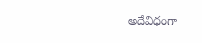అదేవిధంగా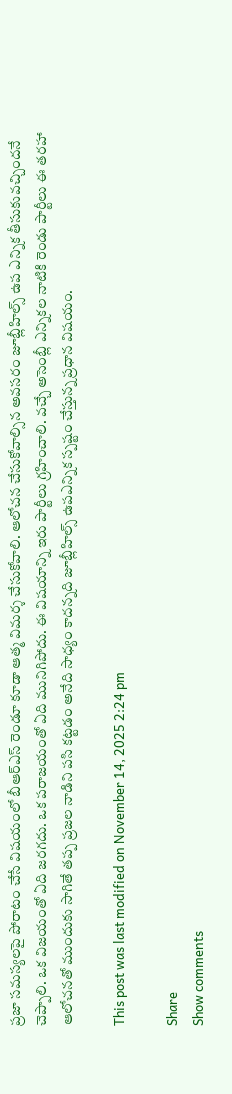ప్రజా సమస్యలపై పోరాటం చేసే విషయంలో బీఆర్ఎస్ రెండూ కూడా ఆత్మ విమర్శ చేసుకోవాలి. ఆలోచన చేసుకోవాల్సిన అవసరం జూబ్లీహిల్స్ ఉప ఎన్నిక తీసుకువచ్చిందనే చెప్పాలి. ఒక విజయంతో ఏది జరగదు. ఒక పరాజయంతో ఏది మునిగిపోదు. ఈ విషయాన్ని ఇరు పార్టీలు గ్రహించాలి. వచ్చే అసెంబ్లీ ఎన్నికల నాటికి రెండు పార్టీలు ఈ తరహా ఆలోచనతో ముందుకు సాగితే తప్ప ప్రజల నాడిని పసి కట్టడం అనేది సాధ్యం కాదన్నది జూబ్లీహిల్స్ ఉపఎన్నిక‌ స్పష్టం చేస్తున్న ప్రధాన విషయం.

This post was last modified on November 14, 2025 2:24 pm

Share
Show comments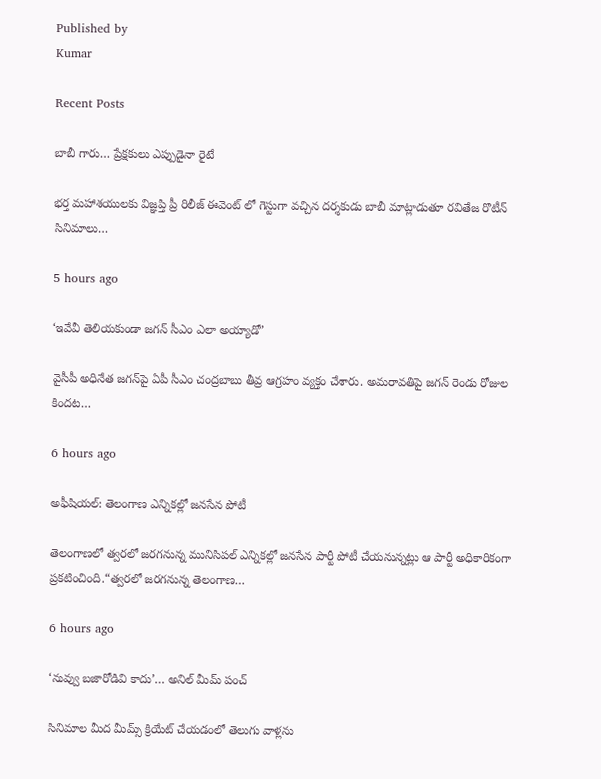Published by
Kumar

Recent Posts

బాబీ గారు… ప్రేక్షకులు ఎప్పుడైనా రైటే

భర్త మహాశయులకు విజ్ఞప్తి ప్రీ రిలీజ్ ఈవెంట్ లో గెస్టుగా వచ్చిన దర్శకుడు బాబీ మాట్లాడుతూ రవితేజ రొటీన్ సినిమాలు…

5 hours ago

‘ఇవేవీ తెలియకుండా జగన్ సీఎం ఎలా అయ్యాడో’

వైసీపీ అధినేత జగన్‌పై ఏపీ సీఎం చంద్రబాబు తీవ్ర ఆగ్రహం వ్యక్తం చేశారు. అమరావతిపై జగన్ రెండు రోజుల కిందట…

6 hours ago

అఫీషియల్: తెలంగాణ ఎన్నికల్లో జనసేన పోటీ

తెలంగాణలో త్వరలో జరగనున్న మునిసిపల్ ఎన్నికల్లో జనసేన పార్టీ పోటీ చేయనున్నట్లు ఆ పార్టీ అధికారికంగా ప్రకటించింది.“త్వరలో జరగనున్న తెలంగాణ…

6 hours ago

‘నువ్వు బ‌జారోడివి కాదు’… అనిల్ మీమ్ పంచ్

సినిమాల మీద మీమ్స్ క్రియేట్ చేయ‌డంలో తెలుగు వాళ్ల‌ను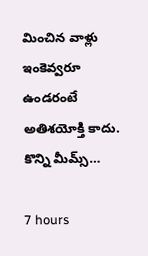మించిన వాళ్లు ఇంకెవ్వ‌రూ ఉండ‌రంటే అతిశ‌యోక్తి కాదు. కొన్ని మీమ్స్…

7 hours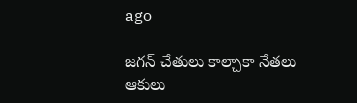ago

జగన్ చేతులు కాల్చాకా నేతలు ఆకులు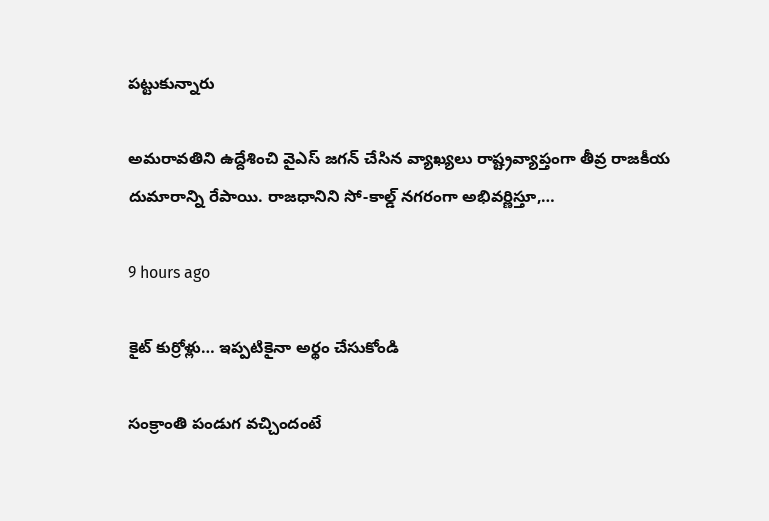పట్టుకున్నారు

అమరావతిని ఉద్దేశించి వైఎస్ జగన్ చేసిన వ్యాఖ్యలు రాష్ట్రవ్యాప్తంగా తీవ్ర రాజకీయ దుమారాన్ని రేపాయి. రాజధానిని సో-కాల్డ్ నగరంగా అభివర్ణిస్తూ,…

9 hours ago

కైట్ కుర్రోళ్లు… ఇప్పటికైనా అర్థం చేసుకోండి

సంక్రాంతి పండుగ వచ్చిందంటే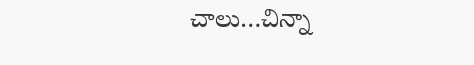చాలు…చిన్నా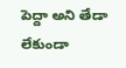పెద్దా అని తేడా లేకుండా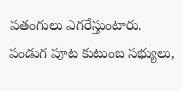పతంగులు ఎగరేస్తుంటారు. పండుగ పూట కుటుంబ సభ్యులు,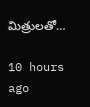మిత్రులతో…

10 hours ago